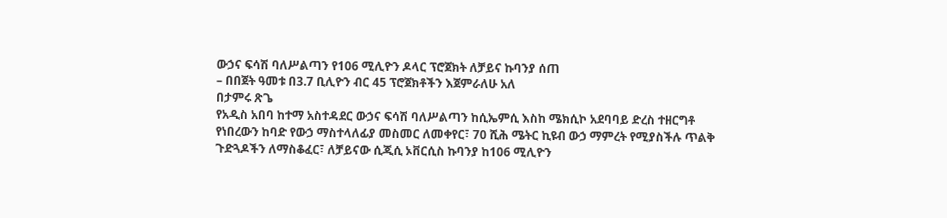ውኃና ፍሳሽ ባለሥልጣን የ106 ሚሊዮን ዶላር ፕሮጀክት ለቻይና ኩባንያ ሰጠ
– በበጀት ዓመቱ በ3.7 ቢሊዮን ብር 45 ፕሮጀክቶችን እጀምራለሁ አለ
በታምሩ ጽጌ
የአዲስ አበባ ከተማ አስተዳደር ውኃና ፍሳሽ ባለሥልጣን ከሲኤምሲ እስከ ሜክሲኮ አደባባይ ድረስ ተዘርግቶ የነበረውን ከባድ የውኃ ማስተላለፊያ መስመር ለመቀየር፣ 70 ሺሕ ሜትር ኪዩብ ውኃ ማምረት የሚያስችሉ ጥልቅ ጉድጓዶችን ለማስቆፈር፣ ለቻይናው ሲጂሲ ኦቨርሲስ ኩባንያ ከ106 ሚሊዮን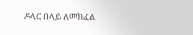ዶላር በላይ ለመክፈል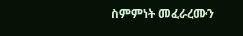ስምምነት መፈራረሙን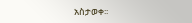አስታወቀ፡፡